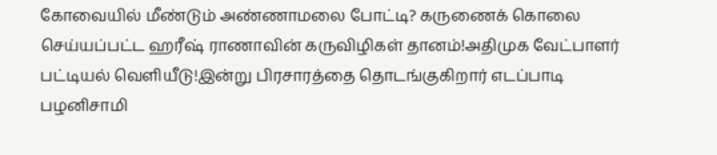கோவையில் மீண்டும் அண்ணாமலை போட்டி? கருணைக் கொலை செய்யப்பட்ட ஹரீஷ் ராணாவின் கருவிழிகள் தானம்!அதிமுக வேட்பாளர் பட்டியல் வெளியீடு!இன்று பிரசாரத்தை தொடங்குகிறார் எடப்பாடி பழனிசாமி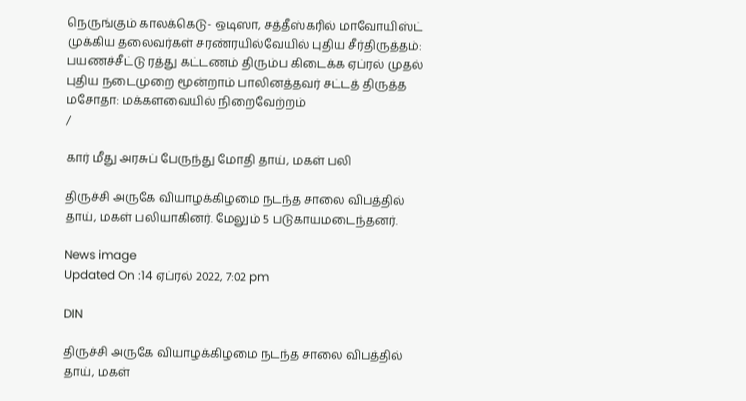நெருங்கும் காலக்கெடு- ஒடிஸா, சத்தீஸ்கரில் மாவோயிஸ்ட் முக்கிய தலைவர்கள் சரண்ரயில்வேயில் புதிய சீர்திருத்தம்: பயணச்சீட்டு ரத்து கட்டணம் திரும்ப கிடைக்க ஏப்ரல் முதல் புதிய நடைமுறை மூன்றாம் பாலினத்தவர் சட்டத் திருத்த மசோதா: மக்களவையில் நிறைவேற்றம்
/

கார் மீது அரசுப் பேருந்து மோதி தாய், மகள் பலி

திருச்சி அருகே வியாழக்கிழமை நடந்த சாலை விபத்தில் தாய், மகள் பலியாகினர். மேலும் 5 படுகாயமடைந்தனர்.

News image
Updated On :14 ஏப்ரல் 2022, 7:02 pm

DIN

திருச்சி அருகே வியாழக்கிழமை நடந்த சாலை விபத்தில் தாய், மகள்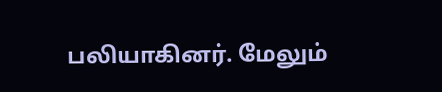பலியாகினர். மேலும்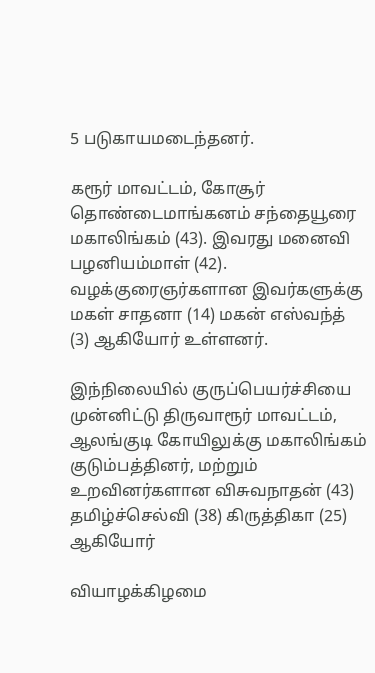5 படுகாயமடைந்தனர்.

கரூர் மாவட்டம், கோசூர் தொண்டைமாங்கனம் சந்தையூரை மகாலிங்கம் (43). இவரது மனைவி பழனியம்மாள் (42). வழக்குரைஞர்களான இவர்களுக்கு மகள் சாதனா (14) மகன் எஸ்வந்த் (3) ஆகியோர் உள்ளனர்.

இந்நிலையில் குருப்பெயர்ச்சியை முன்னிட்டு திருவாரூர் மாவட்டம், ஆலங்குடி கோயிலுக்கு மகாலிங்கம் குடும்பத்தினர், மற்றும் உறவினர்களான விசுவநாதன் (43) தமிழ்ச்செல்வி (38) கிருத்திகா (25) ஆகியோர்

வியாழக்கிழமை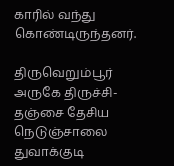காரில் வந்து கொண்டிருந்தனர்.

திருவெறும்பூர் அருகே திருச்சி-தஞ்சை தேசிய நெடுஞ்சாலை துவாக்குடி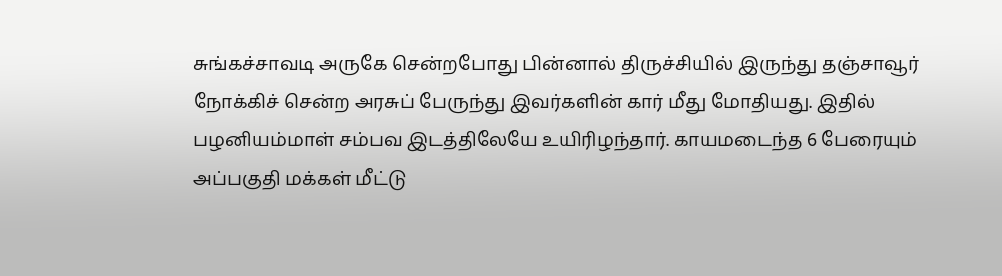சுங்கச்சாவடி அருகே சென்றபோது பின்னால் திருச்சியில் இருந்து தஞ்சாவூர் நோக்கிச் சென்ற அரசுப் பேருந்து இவர்களின் கார் மீது மோதியது. இதில் பழனியம்மாள் சம்பவ இடத்திலேயே உயிரிழந்தார். காயமடைந்த 6 பேரையும் அப்பகுதி மக்கள் மீட்டு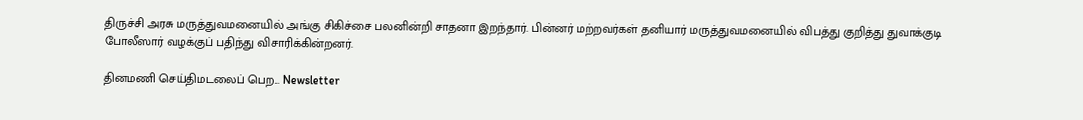திருச்சி அரசு மருத்துவமனையில் அங்கு சிகிச்சை பலனின்றி சாதனா இறந்தார். பின்னர் மற்றவர்கள் தனியார் மருத்துவமனையில் விபத்து குறித்து துவாக்குடி போலீஸார் வழக்குப் பதிந்து விசாரிக்கின்றனர்.

தினமணி செய்திமடலைப் பெற... Newsletter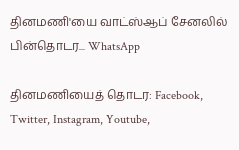தினமணி'யை வாட்ஸ்ஆப் சேனலில் பின்தொடர... WhatsApp

தினமணியைத் தொடர: Facebook, Twitter, Instagram, Youtube,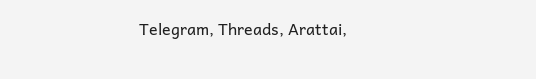Telegram, Threads, Arattai,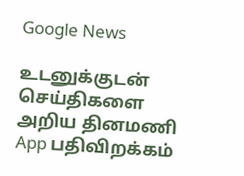Google News

உடனுக்குடன் செய்திகளை அறிய தினமணி App பதிவிறக்கம்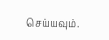செய்யவும்.